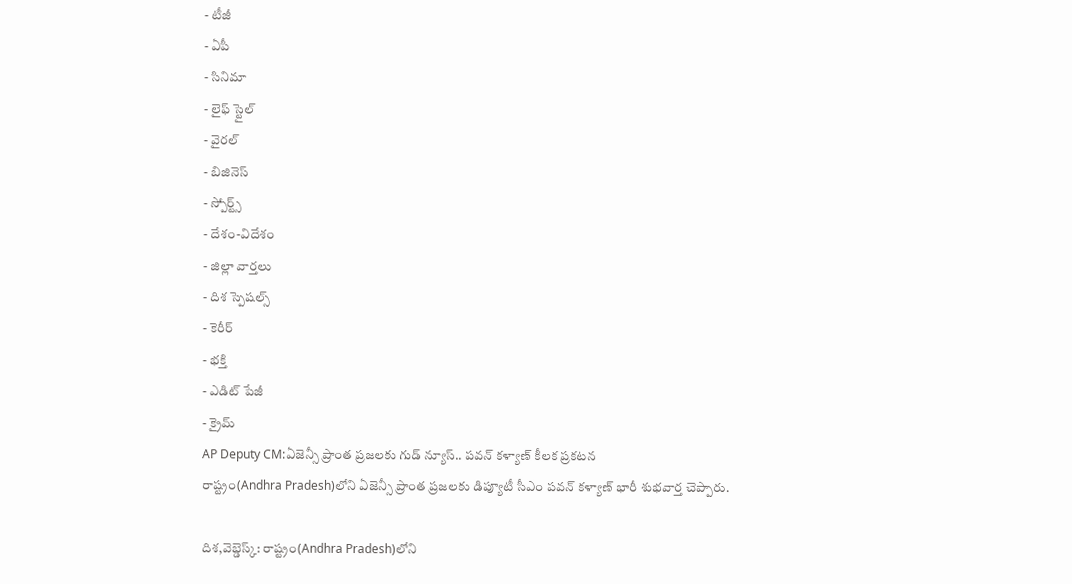- టీజీ
- ఏపీ
- సినిమా
- లైఫ్ స్టైల్
- వైరల్
- బిజినెస్
- స్పోర్ట్స్
- దేశం-విదేశం
- జిల్లా వార్తలు
- దిశ స్పెషల్స్
- కెరీర్
- భక్తి
- ఎడిట్ పేజీ
- క్రైమ్
AP Deputy CM:ఏజెన్సీ ప్రాంత ప్రజలకు గుడ్ న్యూస్.. పవన్ కళ్యాణ్ కీలక ప్రకటన
రాష్ట్రం(Andhra Pradesh)లోని ఏజెన్సీ ప్రాంత ప్రజలకు డిప్యూటీ సీఎం పవన్ కళ్యాణ్ భారీ శుభవార్త చెప్పారు.

దిశ,వెబ్డెస్క్: రాష్ట్రం(Andhra Pradesh)లోని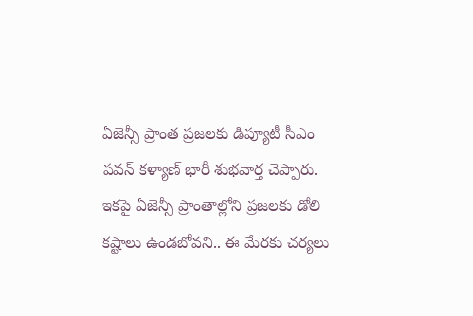ఏజెన్సీ ప్రాంత ప్రజలకు డిప్యూటీ సీఎం పవన్ కళ్యాణ్ భారీ శుభవార్త చెప్పారు. ఇకపై ఏజెన్సీ ప్రాంతాల్లోని ప్రజలకు డోలి కష్టాలు ఉండబోవని.. ఈ మేరకు చర్యలు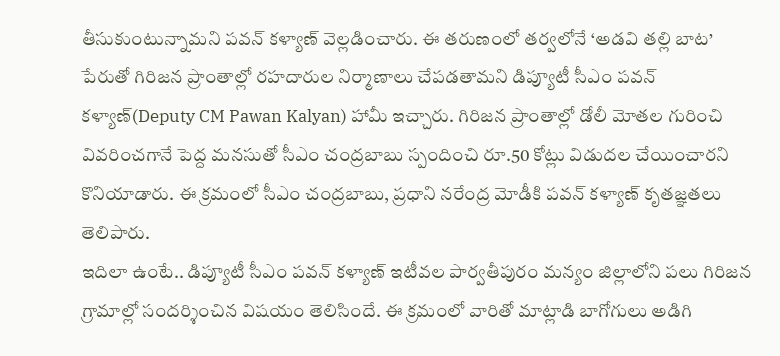తీసుకుంటున్నామని పవన్ కళ్యాణ్ వెల్లడించారు. ఈ తరుణంలో తర్వలోనే ‘అడవి తల్లి బాట’ పేరుతో గిరిజన ప్రాంతాల్లో రహదారుల నిర్మాణాలు చేపడతామని డిప్యూటీ సీఎం పవన్ కళ్యాణ్(Deputy CM Pawan Kalyan) హామీ ఇచ్చారు. గిరిజన ప్రాంతాల్లో డోలీ మోతల గురించి వివరించగానే పెద్ద మనసుతో సీఎం చంద్రబాబు స్పందించి రూ.50 కోట్లు విడుదల చేయించారని కొనియాడారు. ఈ క్రమంలో సీఎం చంద్రబాబు, ప్రధాని నరేంద్ర మోడీకి పవన్ కళ్యాణ్ కృతజ్ఞతలు తెలిపారు.
ఇదిలా ఉంటే.. డిప్యూటీ సీఎం పవన్ కళ్యాణ్ ఇటీవల పార్వతీపురం మన్యం జిల్లాలోని పలు గిరిజన గ్రామాల్లో సందర్శించిన విషయం తెలిసిందే. ఈ క్రమంలో వారితో మాట్లాడి బాగోగులు అడిగి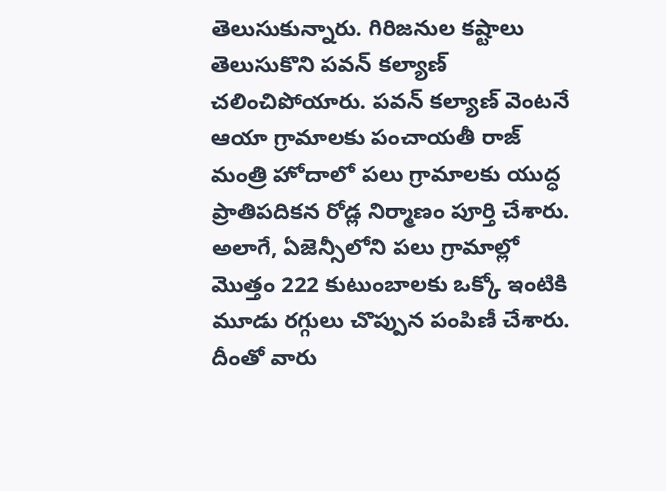తెలుసుకున్నారు. గిరిజనుల కష్టాలు తెలుసుకొని పవన్ కల్యాణ్ చలించిపోయారు. పవన్ కల్యాణ్ వెంటనే ఆయా గ్రామాలకు పంచాయతీ రాజ్ మంత్రి హోదాలో పలు గ్రామాలకు యుద్ధ ప్రాతిపదికన రోడ్ల నిర్మాణం పూర్తి చేశారు. అలాగే, ఏజెన్సీలోని పలు గ్రామాల్లో మొత్తం 222 కుటుంబాలకు ఒక్కో ఇంటికి మూడు రగ్గులు చొప్పున పంపిణీ చేశారు. దీంతో వారు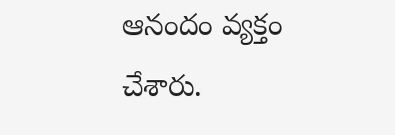ఆనందం వ్యక్తం చేశారు.